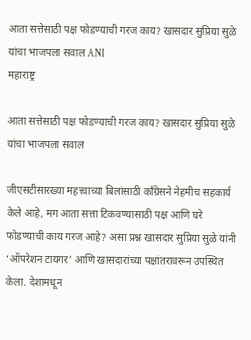आता सत्तेसाठी पक्ष फोडण्याची गरज काय? खासदार सुप्रिया सुळे यांचा भाजपला सवाल ANI
महाराष्ट्र

आता सत्तेसाठी पक्ष फोडण्याची गरज काय? खासदार सुप्रिया सुळे यांचा भाजपला सवाल

जीएसटीसारख्या महत्त्वाच्या बिलांसाठी काँग्रेसने नेहमीच सहकार्य केले आहे, मग आता सत्ता टिकवण्यासाठी पक्ष आणि घरे फोडण्याची काय गरज आहे? असा प्रश्न खासदार सुप्रिया सुळे यांनी ‘ऑपरेशन टायगर’ आणि खासदारांच्या पक्षांतरावरून उपस्थित केला. देशामधून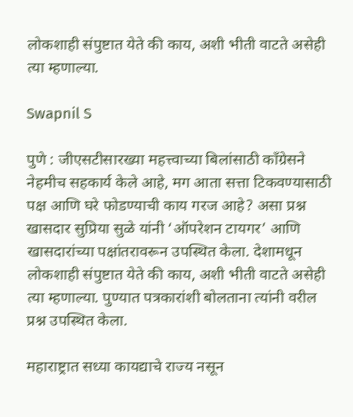लोकशाही संपुष्टात येते की काय, अशी भीती वाटते असेही त्या म्हणाल्या.

Swapnil S

पुणे : जीएसटीसारख्या महत्त्वाच्या बिलांसाठी काँग्रेसने नेहमीच सहकार्य केले आहे, मग आता सत्ता टिकवण्यासाठी पक्ष आणि घरे फोडण्याची काय गरज आहे? असा प्रश्न खासदार सुप्रिया सुळे यांनी ‘ऑपरेशन टायगर’ आणि खासदारांच्या पक्षांतरावरून उपस्थित केला. देशामधून लोकशाही संपुष्टात येते की काय, अशी भीती वाटते असेही त्या म्हणाल्या. पुण्यात पत्रकारांशी बोलताना त्यांनी वरील प्रश्न उपस्थित केला.

महाराष्ट्रात सध्या कायद्याचे राज्य नसून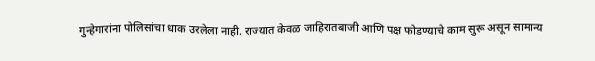गुन्हेगारांना पोलिसांचा धाक उरलेला नाही. राज्यात केवळ जाहिरातबाजी आणि पक्ष फोडण्याचे काम सुरू असून सामान्य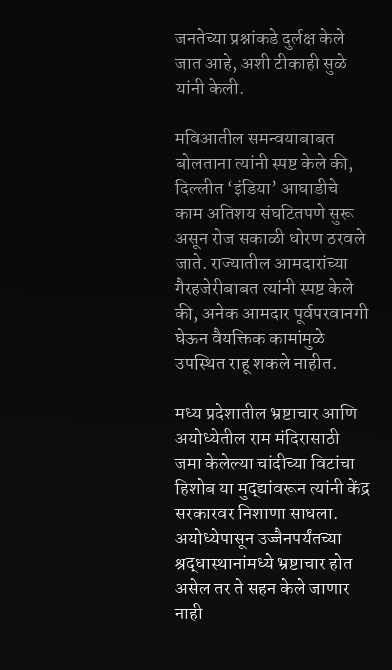जनतेच्या प्रश्नांकडे दुर्लक्ष केले जात आहे, अशी टीकाही सुळे यांनी केली.

मविआतील समन्वयाबाबत बोलताना त्यांनी स्पष्ट केले की, दिल्लीत ‘इंडिया’ आघाडीचे काम अतिशय संघटितपणे सुरू असून रोज सकाळी धोरण ठरवले जाते. राज्यातील आमदारांच्या गैरहजेरीबाबत त्यांनी स्पष्ट केले की, अनेक आमदार पूर्वपरवानगी घेऊन वैयक्तिक कामांमुळे उपस्थित राहू शकले नाहीत.

मध्य प्रदेशातील भ्रष्टाचार आणि अयोध्येतील राम मंदिरासाठी जमा केलेल्या चांदीच्या विटांचा हिशोब या मुद्द्यांवरून त्यांनी केंद्र सरकारवर निशाणा साधला. अयोध्येपासून उज्जैनपर्यंतच्या श्रद्धास्थानांमध्ये भ्रष्टाचार होत असेल तर ते सहन केले जाणार नाही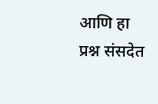आणि हा प्रश्न संसदेत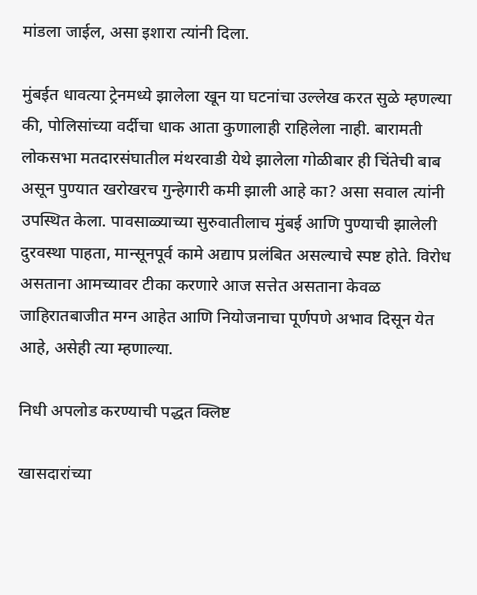मांडला जाईल, असा इशारा त्यांनी दिला.

मुंबईत धावत्या ट्रेनमध्ये झालेला खून या घटनांचा उल्लेख करत सुळे म्हणल्या की, पोलिसांच्या वर्दीचा धाक आता कुणालाही राहिलेला नाही. बारामती लोकसभा मतदारसंघातील मंथरवाडी येथे झालेला गोळीबार ही चिंतेची बाब असून पुण्यात खरोखरच गुन्हेगारी कमी झाली आहे का? असा सवाल त्यांनी उपस्थित केला. पावसाळ्याच्या सुरुवातीलाच मुंबई आणि पुण्याची झालेली दुरवस्था पाहता, मान्सूनपूर्व कामे अद्याप प्रलंबित असल्याचे स्पष्ट होते. विरोध असताना आमच्यावर टीका करणारे आज सत्तेत असताना केवळ जाहिरातबाजीत मग्न आहेत आणि नियोजनाचा पूर्णपणे अभाव दिसून येत आहे, असेही त्या म्हणाल्या.

निधी अपलोड करण्याची पद्धत क्लिष्ट

खासदारांच्या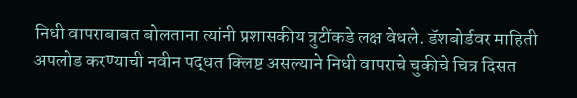निधी वापराबाबत बोलताना त्यांनी प्रशासकीय त्रुटींकडे लक्ष वेधले. डॅशबोर्डवर माहिती अपलोड करण्याची नवीन पद्धत क्लिष्ट असल्याने निधी वापराचे चुकीचे चित्र दिसत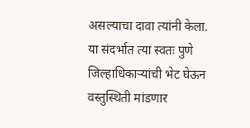असल्याचा दावा त्यांनी केला. या संदर्भात त्या स्वतः पुणे जिल्हाधिकाऱ्यांची भेट घेऊन वस्तुस्थिती मांडणार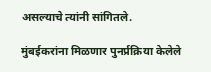असल्याचे त्यांनी सांगितले.

मुंबईकरांना मिळणार पुनर्प्रक्रिया केलेले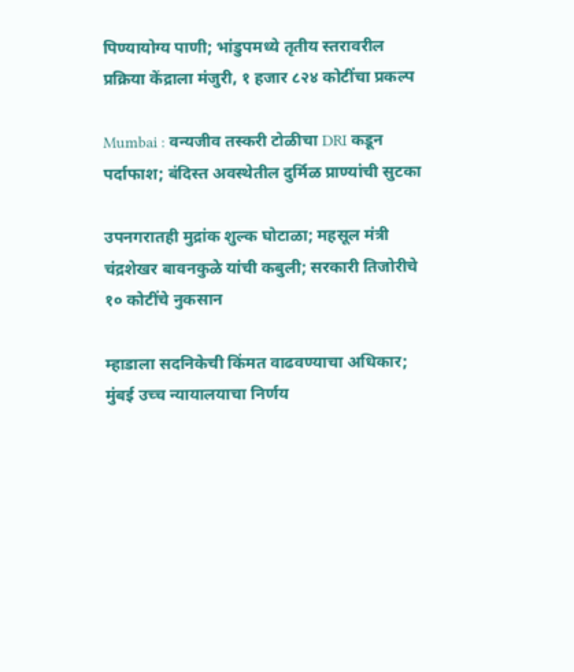पिण्यायोग्य पाणी; भांडुपमध्ये तृतीय स्तरावरील प्रक्रिया केंद्राला मंजुरी, १ हजार ८२४ कोटींचा प्रकल्प

Mumbai : वन्यजीव तस्करी टोळीचा DRI कडून पर्दाफाश; बंदिस्त अवस्थेतील दुर्मिळ प्राण्यांची सुटका

उपनगरातही मुद्रांक शुल्क घोटाळा; महसूल मंत्री चंद्रशेखर बावनकुळे यांची कबुली; सरकारी तिजोरीचे १० कोटींचे नुकसान

म्हाडाला सदनिकेची किंमत वाढवण्याचा अधिकार; मुंबई उच्च न्यायालयाचा निर्णय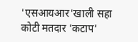'एसआयआर'खाली सहा कोटी मतदार 'कटाप'